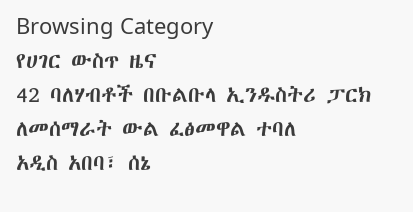Browsing Category
የሀገር ውስጥ ዜና
42 ባለሃብቶች በቡልቡላ ኢንዱስትሪ ፓርክ ለመሰማራት ውል ፈፅመዋል ተባለ
አዲስ አበባ፣ ሰኔ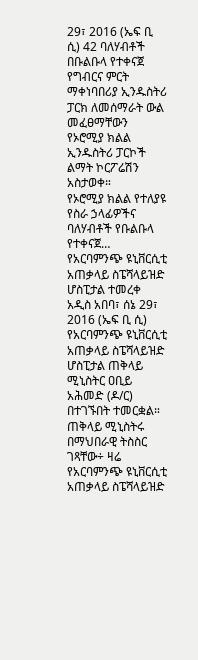29፣ 2016 (ኤፍ ቢ ሲ) 42 ባለሃብቶች በቡልቡላ የተቀናጀ የግብርና ምርት ማቀነባበሪያ ኢንዱስትሪ ፓርክ ለመሰማራት ውል መፈፀማቸውን የኦሮሚያ ክልል ኢንዱስትሪ ፓርኮች ልማት ኮርፖሬሽን አስታወቀ።
የኦሮሚያ ክልል የተለያዩ የስራ ኃላፊዎችና ባለሃብቶች የቡልቡላ የተቀናጀ…
የአርባምንጭ ዩኒቨርሲቲ አጠቃላይ ስፔሻላይዝድ ሆስፒታል ተመረቀ
አዲስ አበባ፣ ሰኔ 29፣ 2016 (ኤፍ ቢ ሲ) የአርባምንጭ ዩኒቨርሲቲ አጠቃላይ ስፔሻላይዝድ ሆስፒታል ጠቅላይ ሚኒስትር ዐቢይ አሕመድ (ዶ/ር) በተገኙበት ተመርቋል።
ጠቅላይ ሚኒስትሩ በማህበራዊ ትስስር ገጻቸው÷ ዛሬ የአርባምንጭ ዩኒቨርሲቲ አጠቃላይ ስፔሻላይዝድ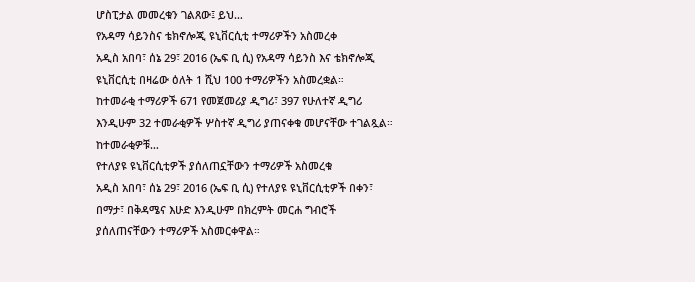ሆስፒታል መመረቁን ገልጸው፤ ይህ…
የአዳማ ሳይንስና ቴክኖሎጂ ዩኒቨርሲቲ ተማሪዎችን አስመረቀ
አዲስ አበባ፣ ሰኔ 29፣ 2016 (ኤፍ ቢ ሲ) የአዳማ ሳይንስ እና ቴክኖሎጂ ዩኒቨርሲቲ በዛሬው ዕለት 1 ሺህ 100 ተማሪዎችን አስመረቋል።
ከተመራቂ ተማሪዎች 671 የመጀመሪያ ዲግሪ፣ 397 የሁለተኛ ዲግሪ እንዲሁም 32 ተመራቂዎች ሦስተኛ ዲግሪ ያጠናቀቁ መሆናቸው ተገልጿል።
ከተመራቂዎቹ…
የተለያዩ ዩኒቨርሲቲዎች ያሰለጠኗቸውን ተማሪዎች አስመረቁ
አዲስ አበባ፣ ሰኔ 29፣ 2016 (ኤፍ ቢ ሲ) የተለያዩ ዩኒቨርሲቲዎች በቀን፣ በማታ፣ በቅዳሜና እሁድ እንዲሁም በክረምት መርሐ ግብሮች ያሰለጠናቸውን ተማሪዎች አስመርቀዋል።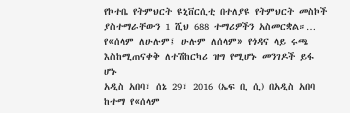የኮተቤ የትምህርት ዩኒቨርሲቲ በተለያዩ የትምህርት መስኮች ያስተማራቸውን 1 ሺህ 688 ተማሪዎችን አስመርቋል።…
የ«ሰላም ለሁሉም፤ ሁሉም ለሰላም» የጎዳና ላይ ሩጫ እስከሚጠናቀቅ ለተሽከርካሪ ዝግ የሚሆኑ መንገዶች ይፋ ሆኑ
አዲስ አበባ፣ ሰኔ 29፣ 2016 (ኤፍ ቢ ሲ) በአዲስ አበባ ከተማ የ«ሰላም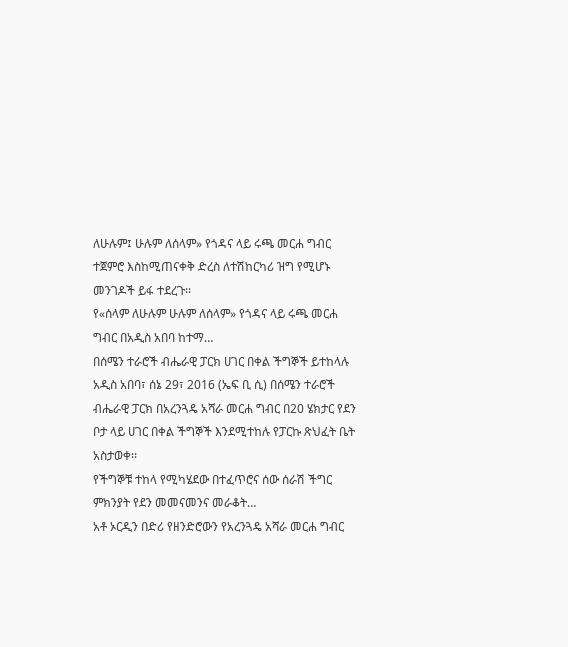ለሁሉም፤ ሁሉም ለሰላም» የጎዳና ላይ ሩጫ መርሐ ግብር ተጀምሮ እስከሚጠናቀቅ ድረስ ለተሽከርካሪ ዝግ የሚሆኑ መንገዶች ይፋ ተደረጉ፡፡
የ«ሰላም ለሁሉም ሁሉም ለሰላም» የጎዳና ላይ ሩጫ መርሐ ግብር በአዲስ አበባ ከተማ…
በሰሜን ተራሮች ብሔራዊ ፓርክ ሀገር በቀል ችግኞች ይተከላሉ
አዲስ አበባ፣ ሰኔ 29፣ 2016 (ኤፍ ቢ ሲ) በሰሜን ተራሮች ብሔራዊ ፓርክ በአረንጓዴ አሻራ መርሐ ግብር በ20 ሄክታር የደን ቦታ ላይ ሀገር በቀል ችግኞች እንደሚተከሉ የፓርኩ ጽህፈት ቤት አስታወቀ፡፡
የችግኞቹ ተከላ የሚካሄደው በተፈጥሮና ሰው ሰራሽ ችግር ምክንያት የደን መመናመንና መራቆት…
አቶ ኦርዲን በድሪ የዘንድሮውን የአረንጓዴ አሻራ መርሐ ግብር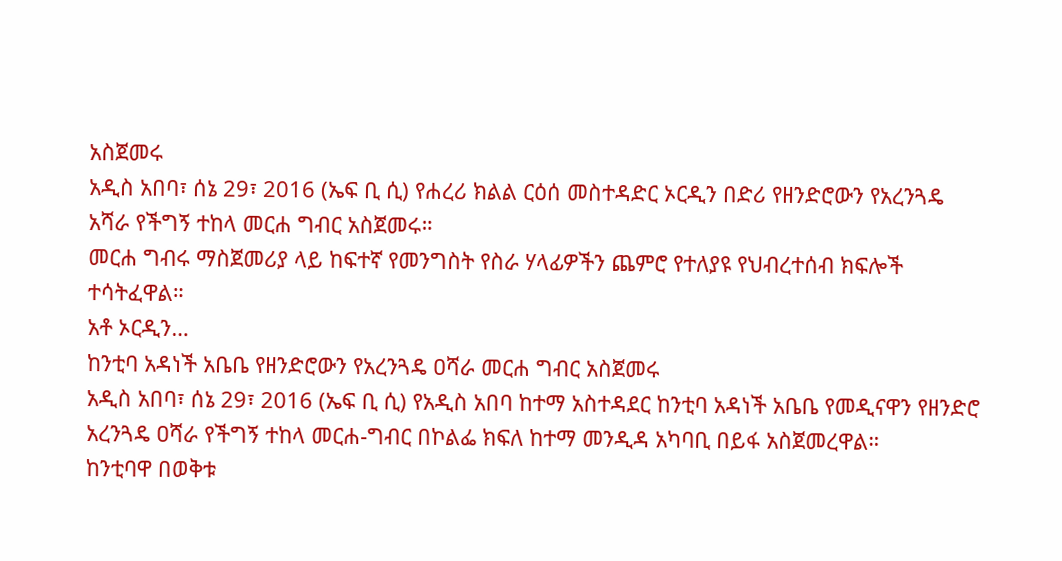አስጀመሩ
አዲስ አበባ፣ ሰኔ 29፣ 2016 (ኤፍ ቢ ሲ) የሐረሪ ክልል ርዕሰ መስተዳድር ኦርዲን በድሪ የዘንድሮውን የአረንጓዴ አሻራ የችግኝ ተከላ መርሐ ግብር አስጀመሩ።
መርሐ ግብሩ ማስጀመሪያ ላይ ከፍተኛ የመንግስት የስራ ሃላፊዎችን ጨምሮ የተለያዩ የህብረተሰብ ክፍሎች ተሳትፈዋል።
አቶ ኦርዲን…
ከንቲባ አዳነች አቤቤ የዘንድሮውን የአረንጓዴ ዐሻራ መርሐ ግብር አስጀመሩ
አዲስ አበባ፣ ሰኔ 29፣ 2016 (ኤፍ ቢ ሲ) የአዲስ አበባ ከተማ አስተዳደር ከንቲባ አዳነች አቤቤ የመዲናዋን የዘንድሮ አረንጓዴ ዐሻራ የችግኝ ተከላ መርሐ-ግብር በኮልፌ ክፍለ ከተማ መንዲዳ አካባቢ በይፋ አስጀመረዋል።
ከንቲባዋ በወቅቱ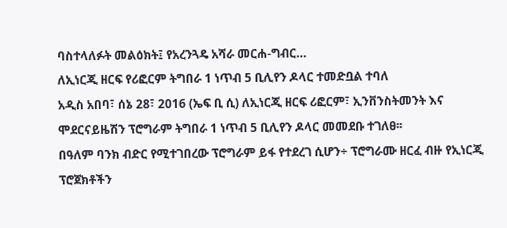ባስተላለፉት መልዕክት፤ የአረንጓዴ አሻራ መርሐ-ግብር…
ለኢነርጂ ዘርፍ የሪፎርም ትግበራ 1 ነጥብ 5 ቢሊየን ዶላር ተመድቧል ተባለ
አዲስ አበባ፣ ሰኔ 28፣ 2016 (ኤፍ ቢ ሲ) ለኢነርጂ ዘርፍ ሪፎርም፣ ኢንቨንስትመንት እና ሞደርናይዜሽን ፕሮግራም ትግበራ 1 ነጥብ 5 ቢሊየን ዶላር መመደቡ ተገለፀ፡፡
በዓለም ባንክ ብድር የሚተገበረው ፕሮግራም ይፋ የተደረገ ሲሆን÷ ፕሮግራሙ ዘርፈ ብዙ የኢነርጂ ፕሮጀክቶችን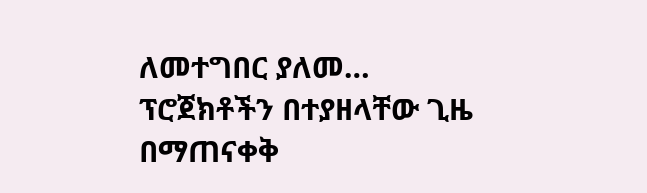ለመተግበር ያለመ…
ፕሮጀክቶችን በተያዘላቸው ጊዜ በማጠናቀቅ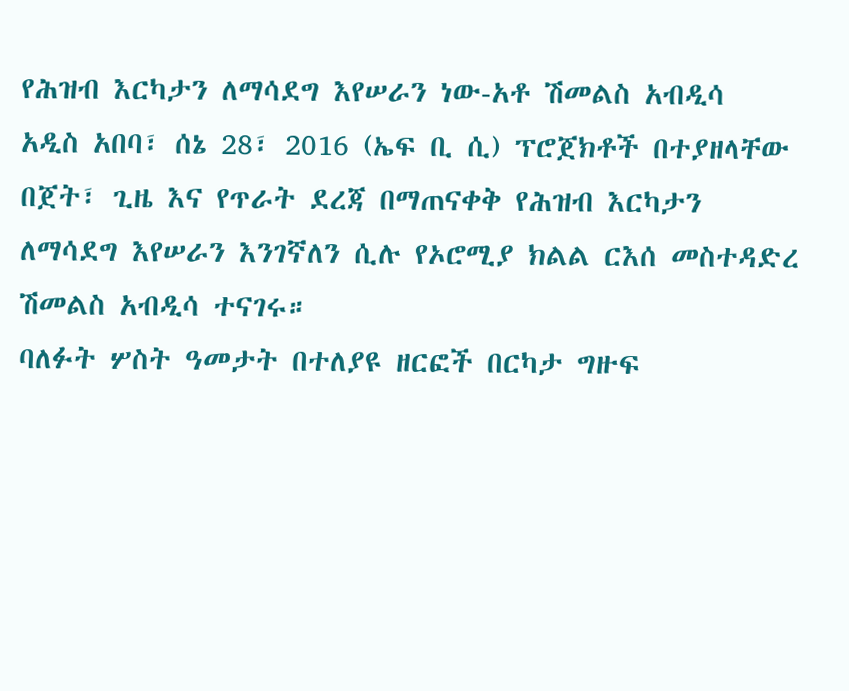የሕዝብ እርካታን ለማሳደግ እየሠራን ነው-አቶ ሽመልስ አብዲሳ
አዲስ አበባ፣ ሰኔ 28፣ 2016 (ኤፍ ቢ ሲ) ፕሮጀክቶች በተያዘላቸው በጀት፣ ጊዜ እና የጥራት ደረጃ በማጠናቀቅ የሕዝብ እርካታን ለማሳደግ እየሠራን እንገኛለን ሲሉ የኦሮሚያ ክልል ርእሰ መስተዳድረ ሽመልስ አብዲሳ ተናገሩ።
ባለፉት ሦስት ዓመታት በተለያዩ ዘርፎች በርካታ ግዙፍ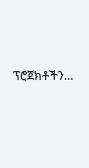ፕሮጀክቶችን…